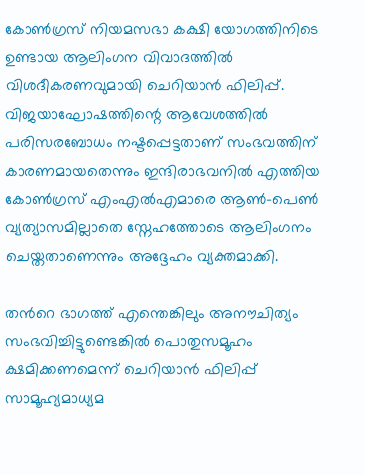കോണ്‍ഗ്രസ് നിയമസഭാ കക്ഷി യോഗത്തിനിടെ ഉണ്ടായ ആലിംഗന വിവാദത്തില്‍ വിശദീകരണവുമായി ചെറിയാന്‍ ഫിലിപ്പ്. വിജയാഘോഷത്തിന്റെ ആവേശത്തില്‍ പരിസരബോധം നഷ്ടപ്പെട്ടതാണ് സംഭവത്തിന് കാരണമായതെന്നും ഇന്ദിരാഭവനില്‍ എത്തിയ കോണ്‍ഗ്രസ് എംഎല്‍എമാരെ ആൺ-പെൺ വ്യത്യാസമില്ലാതെ സ്നേഹത്തോടെ ആലിംഗനം ചെയ്തതാണെന്നും അദ്ദേഹം വ്യക്തമാക്കി.

തന്‍റെ ഭാഗത്ത് എന്തെങ്കിലും അനൗചിത്യം സംഭവിച്ചിട്ടുണ്ടെങ്കില്‍ പൊതുസമൂഹം ക്ഷമിക്കണമെന്ന് ചെറിയാന്‍ ഫിലിപ്പ് സാമൂഹ്യമാധ്യമ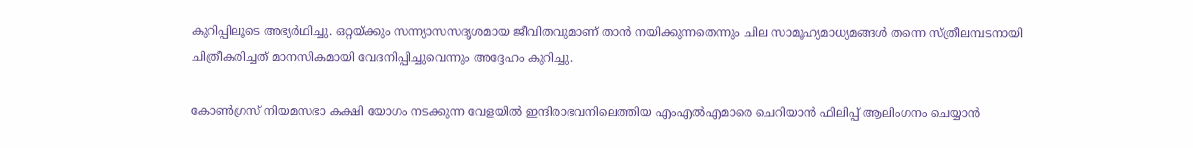കുറിപ്പിലൂടെ അഭ്യര്‍ഥിച്ചു. ഒറ്റയ്ക്കും സന്ന്യാസസദൃശമായ ജീവിതവുമാണ് താന്‍ നയിക്കുന്നതെന്നും ചില സാമൂഹ്യമാധ്യമങ്ങള്‍ തന്നെ സ്ത്രീലമ്പടനായി ചിത്രീകരിച്ചത് മാനസികമായി വേദനിപ്പിച്ചുവെന്നും അദ്ദേഹം കുറിച്ചു.

കോണ്‍ഗ്രസ് നിയമസഭാ കക്ഷി യോഗം നടക്കുന്ന വേളയില്‍ ഇന്ദിരാഭവനിലെത്തിയ എംഎല്‍എമാരെ ചെറിയാന്‍ ഫിലിപ്പ് ആലിംഗനം ചെയ്യാന്‍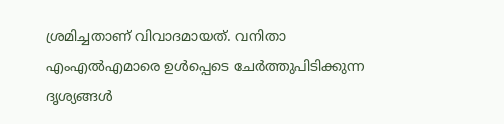ശ്രമിച്ചതാണ് വിവാദമായത്. വനിതാ എംഎല്‍എമാരെ ഉള്‍പ്പെടെ ചേര്‍ത്തുപിടിക്കുന്ന ദൃശ്യങ്ങള്‍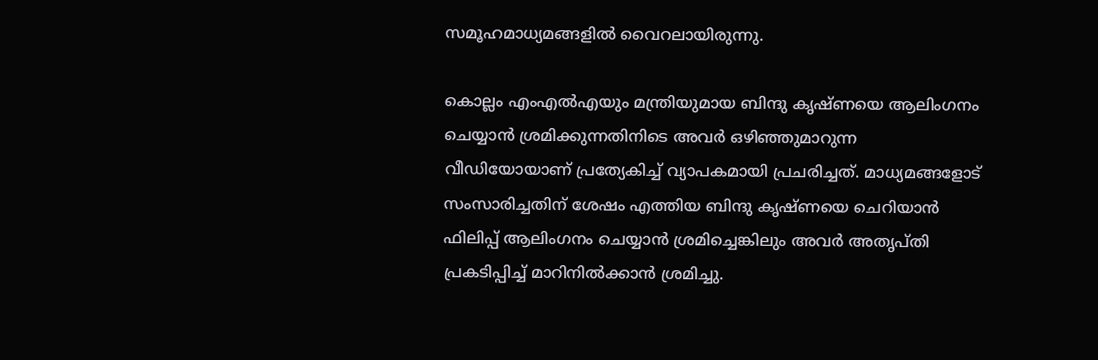സമൂഹമാധ്യമങ്ങളില്‍ വൈറലായിരുന്നു.

കൊല്ലം എംഎല്‍എയും മന്ത്രിയുമായ ബിന്ദു കൃഷ്ണയെ ആലിംഗനം ചെയ്യാന്‍ ശ്രമിക്കുന്നതിനിടെ അവർ ഒഴിഞ്ഞുമാറുന്ന വീഡിയോയാണ് പ്രത്യേകിച്ച് വ്യാപകമായി പ്രചരിച്ചത്. മാധ്യമങ്ങളോട് സംസാരിച്ചതിന് ശേഷം എത്തിയ ബിന്ദു കൃഷ്ണയെ ചെറിയാന്‍ ഫിലിപ്പ് ആലിംഗനം ചെയ്യാന്‍ ശ്രമിച്ചെങ്കിലും അവർ അതൃപ്തി പ്രകടിപ്പിച്ച് മാറിനില്‍ക്കാന്‍ ശ്രമിച്ചു.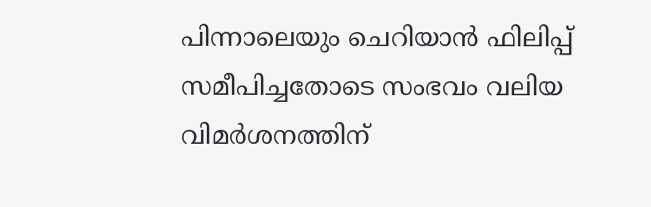പിന്നാലെയും ചെറിയാന്‍ ഫിലിപ്പ് സമീപിച്ചതോടെ സംഭവം വലിയ വിമര്‍ശനത്തിന്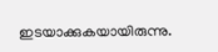ഇടയാക്കുകയായിരുന്നു.